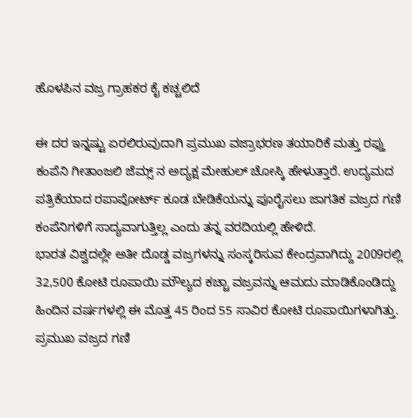ಹೊಳಪಿನ ವಜ್ರ ಗ್ರಾಹಕರ ಕೈ ಕಚ್ಚಲಿದೆ

ಈ ದರ ಇನ್ನಷ್ಟು ಏರಲಿರುವುದಾಗಿ ಪ್ರಮುಖ ವಜ್ರಾಭರಣ ತಯಾರಿಕೆ ಮತ್ತು ರಫ್ತು ಕಂಪೆನಿ ಗೀತಾಂಜಲಿ ಜೆಮ್ಸ್ ನ ಅದ್ಯಕ್ಷ ಮೇಹುಲ್ ಚೋಸ್ಕಿ ಹೇಳುತ್ತಾರೆ. ಉದ್ಯಮದ ಪತ್ರಿಕೆಯಾದ ರಪಾಪೋರ್ಟ್ ಕೂಡ ಬೇಡಿಕೆಯನ್ನು ಪೂರೈಸಲು ಜಾಗತಿಕ ವಜ್ರದ ಗಣಿ ಕಂಪೆನಿಗಳಿಗೆ ಸಾದ್ಯವಾಗುತ್ತಿಲ್ಲ ಎಂದು ತನ್ನ ವರದಿಯಲ್ಲಿ ಹೇಳಿದೆ.
ಭಾರತ ವಿಶ್ವದಲ್ಲೇ ಅತೀ ದೊಡ್ಡ ವಜ್ರಗಳನ್ನು ಸಂಸ್ಕರಿಸುವ ಕೇಂದ್ರವಾಗಿದ್ದು 2009ರಲ್ಲಿ 32,500 ಕೋಟಿ ರೂಪಾಯಿ ಮೌಲ್ಯದ ಕಚ್ಚಾ ವಜ್ರವನ್ನು ಆಮದು ಮಾಡಿಕೊಂಡಿದ್ದು ಹಿಂದಿನ ವರ್ಷಗಳಲ್ಲಿ ಈ ಮೊತ್ತ 45 ರಿಂದ 55 ಸಾವಿರ ಕೋಟಿ ರೂಪಾಯಿಗಳಾಗಿತ್ತು.
ಪ್ರಮುಖ ವಜ್ರದ ಗಣಿ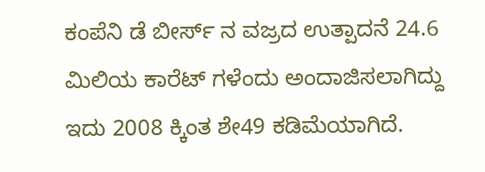ಕಂಪೆನಿ ಡೆ ಬೀರ್ಸ್ ನ ವಜ್ರದ ಉತ್ಪಾದನೆ 24.6 ಮಿಲಿಯ ಕಾರೆಟ್ ಗಳೆಂದು ಅಂದಾಜಿಸಲಾಗಿದ್ದು ಇದು 2008 ಕ್ಕಿಂತ ಶೇ49 ಕಡಿಮೆಯಾಗಿದೆ.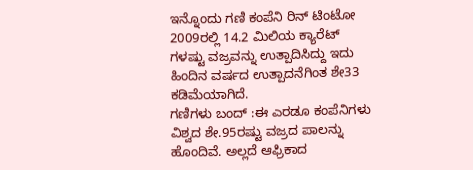ಇನ್ನೊಂದು ಗಣಿ ಕಂಪೆನಿ ರಿನ್ ಟಿಂಟೋ 2009ರಲ್ಲಿ 14.2 ಮಿಲಿಯ ಕ್ಯಾರೆಟ್ ಗಳಷ್ಟು ವಜ್ರವನ್ನು ಉತ್ಪಾದಿಸಿದ್ದು ಇದು ಹಿಂದಿನ ವರ್ಷದ ಉತ್ಪಾದನೆಗಿಂತ ಶೇ33 ಕಡಿಮೆಯಾಗಿದೆ.
ಗಣಿಗಳು ಬಂದ್ :ಈ ಎರಡೂ ಕಂಪೆನಿಗಳು ವಿಶ್ವದ ಶೇ.95ರಷ್ಟು ವಜ್ರದ ಪಾಲನ್ನು ಹೊಂದಿವೆ. ಅಲ್ಲದೆ ಆಫ್ರಿಕಾದ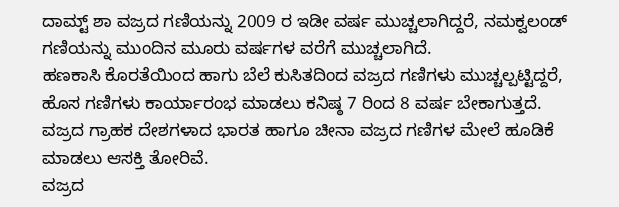ದಾಮ್ಟ್ ಶಾ ವಜ್ರದ ಗಣಿಯನ್ನು 2009 ರ ಇಡೀ ವರ್ಷ ಮುಚ್ಚಲಾಗಿದ್ದರೆ, ನಮಕ್ವಲಂಡ್ ಗಣಿಯನ್ನು ಮುಂದಿನ ಮೂರು ವರ್ಷಗಳ ವರೆಗೆ ಮುಚ್ಚಲಾಗಿದೆ.
ಹಣಕಾಸಿ ಕೊರತೆಯಿಂದ ಹಾಗು ಬೆಲೆ ಕುಸಿತದಿಂದ ವಜ್ರದ ಗಣಿಗಳು ಮುಚ್ಚಲ್ಪಟ್ಟಿದ್ದರೆ, ಹೊಸ ಗಣಿಗಳು ಕಾರ್ಯಾರಂಭ ಮಾಡಲು ಕನಿಷ್ಠ 7 ರಿಂದ 8 ವರ್ಷ ಬೇಕಾಗುತ್ತದೆ. ವಜ್ರದ ಗ್ರಾಹಕ ದೇಶಗಳಾದ ಭಾರತ ಹಾಗೂ ಚೀನಾ ವಜ್ರದ ಗಣಿಗಳ ಮೇಲೆ ಹೂಡಿಕೆ ಮಾಡಲು ಆಸಕ್ತಿ ತೋರಿವೆ.
ವಜ್ರದ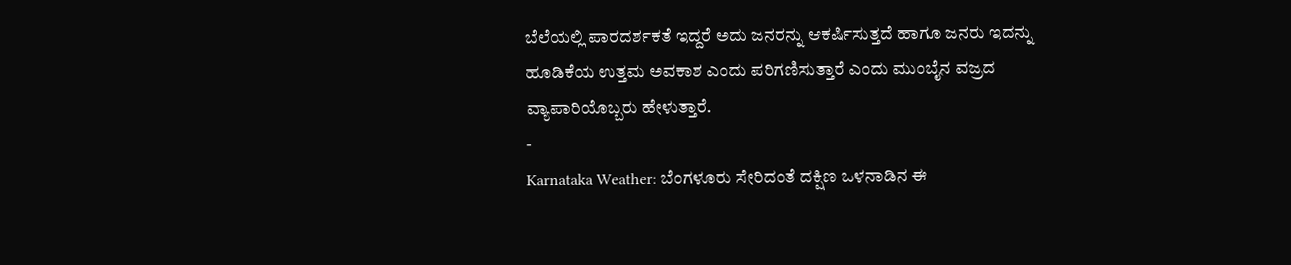ಬೆಲೆಯಲ್ಲಿ ಪಾರದರ್ಶಕತೆ ಇದ್ದರೆ ಅದು ಜನರನ್ನು ಆಕರ್ಷಿಸುತ್ತದೆ ಹಾಗೂ ಜನರು ಇದನ್ನು ಹೂಡಿಕೆಯ ಉತ್ತಮ ಅವಕಾಶ ಎಂದು ಪರಿಗಣಿಸುತ್ತಾರೆ ಎಂದು ಮುಂಬೈನ ವಜ್ರದ ವ್ಯಾಪಾರಿಯೊಬ್ಬರು ಹೇಳುತ್ತಾರೆ.
-
Karnataka Weather: ಬೆಂಗಳೂರು ಸೇರಿದಂತೆ ದಕ್ಷಿಣ ಒಳನಾಡಿನ ಈ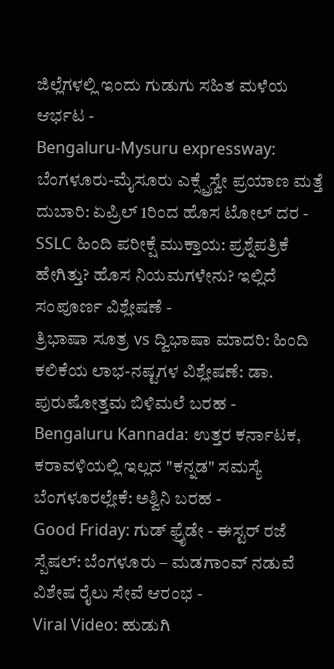ಜಿಲ್ಲೆಗಳಲ್ಲಿ ಇಂದು ಗುಡುಗು ಸಹಿತ ಮಳೆಯ ಆರ್ಭಟ -
Bengaluru-Mysuru expressway: ಬೆಂಗಳೂರು-ಮೈಸೂರು ಎಕ್ಸ್ಪ್ರೆಸ್ವೇ ಪ್ರಯಾಣ ಮತ್ತೆ ದುಬಾರಿ: ಏಪ್ರಿಲ್ 1ರಿಂದ ಹೊಸ ಟೋಲ್ ದರ -
SSLC ಹಿಂದಿ ಪರೀಕ್ಷೆ ಮುಕ್ತಾಯ: ಪ್ರಶ್ನೆಪತ್ರಿಕೆ ಹೇಗಿತ್ತು? ಹೊಸ ನಿಯಮಗಳೇನು? ಇಲ್ಲಿದೆ ಸಂಪೂರ್ಣ ವಿಶ್ಲೇಷಣೆ -
ತ್ರಿಭಾಷಾ ಸೂತ್ರ vs ದ್ವಿಭಾಷಾ ಮಾದರಿ: ಹಿಂದಿ ಕಲಿಕೆಯ ಲಾಭ-ನಷ್ಟಗಳ ವಿಶ್ಲೇಷಣೆ: ಡಾ. ಪುರುಷೋತ್ತಮ ಬಿಳಿಮಲೆ ಬರಹ -
Bengaluru Kannada: ಉತ್ತರ ಕರ್ನಾಟಕ, ಕರಾವಳಿಯಲ್ಲಿ ಇಲ್ಲದ "ಕನ್ನಡ" ಸಮಸ್ಯೆ ಬೆಂಗಳೂರಲ್ಲೇಕೆ: ಅಶ್ವಿನಿ ಬರಹ -
Good Friday: ಗುಡ್ ಫ್ರೈಡೇ - ಈಸ್ಟರ್ ರಜೆ ಸ್ಪೆಷಲ್: ಬೆಂಗಳೂರು – ಮಡಗಾಂವ್ ನಡುವೆ ವಿಶೇಷ ರೈಲು ಸೇವೆ ಆರಂಭ -
Viral Video: ಹುಡುಗಿ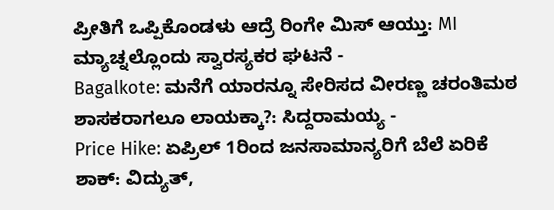ಪ್ರೀತಿಗೆ ಒಪ್ಪಿಕೊಂಡಳು ಆದ್ರೆ ರಿಂಗೇ ಮಿಸ್ ಆಯ್ತು: MI ಮ್ಯಾಚ್ನಲ್ಲೊಂದು ಸ್ವಾರಸ್ಯಕರ ಘಟನೆ -
Bagalkote: ಮನೆಗೆ ಯಾರನ್ನೂ ಸೇರಿಸದ ವೀರಣ್ಣ ಚರಂತಿಮಠ ಶಾಸಕರಾಗಲೂ ಲಾಯಕ್ಕಾ?: ಸಿದ್ದರಾಮಯ್ಯ -
Price Hike: ಏಪ್ರಿಲ್ 1ರಿಂದ ಜನಸಾಮಾನ್ಯರಿಗೆ ಬೆಲೆ ಏರಿಕೆ ಶಾಕ್: ವಿದ್ಯುತ್,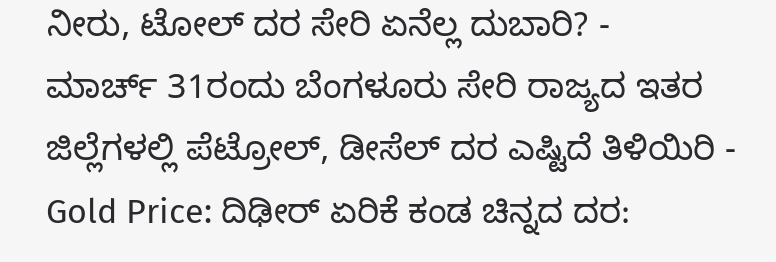ನೀರು, ಟೋಲ್ ದರ ಸೇರಿ ಏನೆಲ್ಲ ದುಬಾರಿ? -
ಮಾರ್ಚ್ 31ರಂದು ಬೆಂಗಳೂರು ಸೇರಿ ರಾಜ್ಯದ ಇತರ ಜಿಲ್ಲೆಗಳಲ್ಲಿ ಪೆಟ್ರೋಲ್, ಡೀಸೆಲ್ ದರ ಎಷ್ಟಿದೆ ತಿಳಿಯಿರಿ -
Gold Price: ದಿಢೀರ್ ಏರಿಕೆ ಕಂಡ ಚಿನ್ನದ ದರ: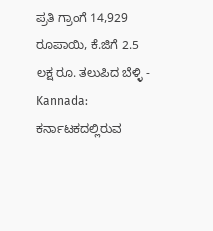ಪ್ರತಿ ಗ್ರಾಂಗೆ 14,929 ರೂಪಾಯಿ, ಕೆ.ಜಿಗೆ 2.5 ಲಕ್ಷ ರೂ. ತಲುಪಿದ ಬೆಳ್ಳಿ -
Kannada: ಕರ್ನಾಟಕದಲ್ಲಿರುವ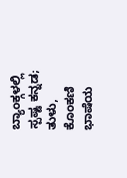ಬ್ಯಾಂಕ್ಗಳಲ್ಲಿ ಸ್ಪಷ್ಟ ಕನ್ನಡ; ತುಳು, ಕೊಂಕಣಿ ಭಾಷೆಯ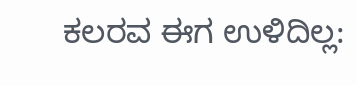ಕಲರವ ಈಗ ಉಳಿದಿಲ್ಲ: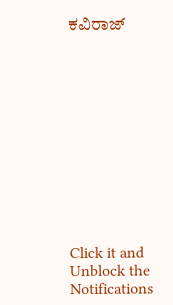ಕವಿರಾಜ್












Click it and Unblock the Notifications